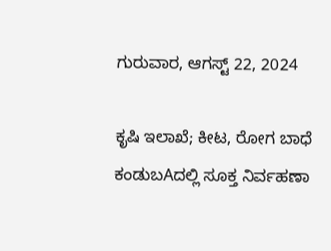ಗುರುವಾರ, ಆಗಸ್ಟ್ 22, 2024

ಕೃಷಿ ಇಲಾಖೆ; ಕೀಟ, ರೋಗ ಬಾಧೆ ಕಂಡುಬAದಲ್ಲಿ ಸೂಕ್ತ ನಿರ್ವಹಣಾ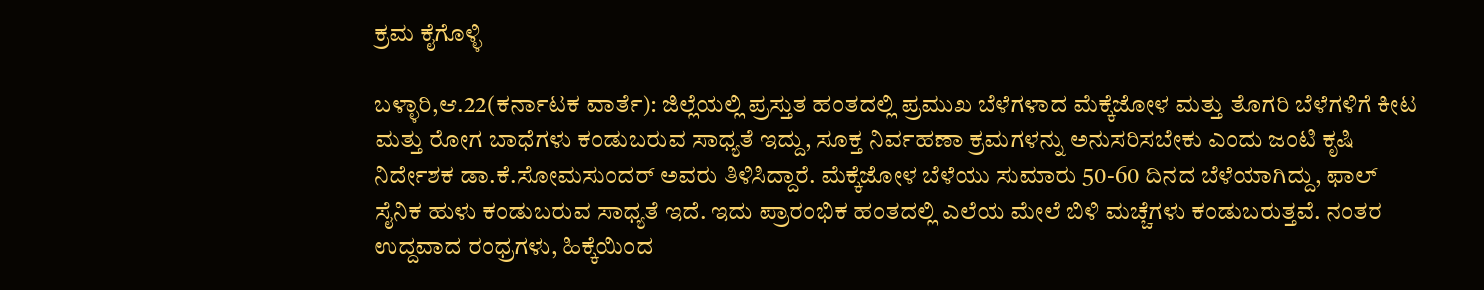ಕ್ರಮ ಕೈಗೊಳ್ಳಿ

ಬಳ್ಳಾರಿ,ಆ.22(ಕರ್ನಾಟಕ ವಾರ್ತೆ): ಜಿಲ್ಲೆಯಲ್ಲಿ ಪ್ರಸ್ತುತ ಹಂತದಲ್ಲಿ ಪ್ರಮುಖ ಬೆಳೆಗಳಾದ ಮೆಕ್ಕೆಜೋಳ ಮತ್ತು ತೊಗರಿ ಬೆಳೆಗಳಿಗೆ ಕೀಟ ಮತ್ತು ರೋಗ ಬಾಧೆಗಳು ಕಂಡುಬರುವ ಸಾಧ್ಯತೆ ಇದ್ದು, ಸೂಕ್ತ ನಿರ್ವಹಣಾ ಕ್ರಮಗಳನ್ನು ಅನುಸರಿಸಬೇಕು ಎಂದು ಜಂಟಿ ಕೃಷಿ ನಿರ್ದೇಶಕ ಡಾ.ಕೆ.ಸೋಮಸುಂದರ್ ಅವರು ತಿಳಿಸಿದ್ದಾರೆ. ಮೆಕ್ಕೆಜೋಳ ಬೆಳೆಯು ಸುಮಾರು 50-60 ದಿನದ ಬೆಳೆಯಾಗಿದ್ದು, ಫಾಲ್ ಸೈನಿಕ ಹುಳು ಕಂಡುಬರುವ ಸಾಧ್ಯತೆ ಇದೆ. ಇದು ಪ್ರಾರಂಭಿಕ ಹಂತದಲ್ಲಿ ಎಲೆಯ ಮೇಲೆ ಬಿಳಿ ಮಚ್ಚೆಗಳು ಕಂಡುಬರುತ್ತವೆ. ನಂತರ ಉದ್ದವಾದ ರಂಧ್ರಗಳು, ಹಿಕ್ಕೆಯಿಂದ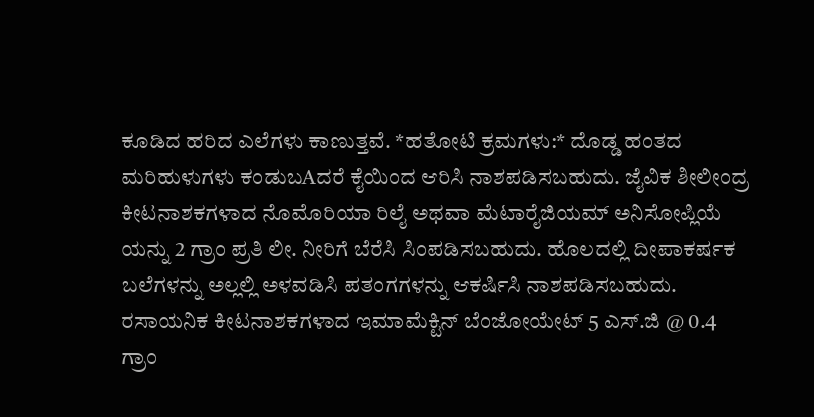ಕೂಡಿದ ಹರಿದ ಎಲೆಗಳು ಕಾಣುತ್ತವೆ. *ಹತೋಟಿ ಕ್ರಮಗಳು:* ದೊಡ್ಡ ಹಂತದ ಮರಿಹುಳುಗಳು ಕಂಡುಬAದರೆ ಕೈಯಿಂದ ಆರಿಸಿ ನಾಶಪಡಿಸಬಹುದು. ಜೈವಿಕ ಶೀಲೀಂದ್ರ ಕೀಟನಾಶಕಗಳಾದ ನೊಮೊರಿಯಾ ರಿಲೈ ಅಥವಾ ಮೆಟಾರೈಜಿಯಮ್ ಅನಿಸೋಪ್ಲಿಯೆ ಯನ್ನು 2 ಗ್ರಾಂ ಪ್ರತಿ ಲೀ. ನೀರಿಗೆ ಬೆರೆಸಿ ಸಿಂಪಡಿಸಬಹುದು. ಹೊಲದಲ್ಲಿ ದೀಪಾಕರ್ಷಕ ಬಲೆಗಳನ್ನು ಅಲ್ಲಲ್ಲಿ ಅಳವಡಿಸಿ ಪತಂಗಗಳನ್ನು ಆಕರ್ಷಿಸಿ ನಾಶಪಡಿಸಬಹುದು. ರಸಾಯನಿಕ ಕೀಟನಾಶಕಗಳಾದ ಇಮಾಮೆಕ್ಟಿನ್ ಬೆಂಜೋಯೇಟ್ 5 ಎಸ್.ಜಿ @ 0.4 ಗ್ರಾಂ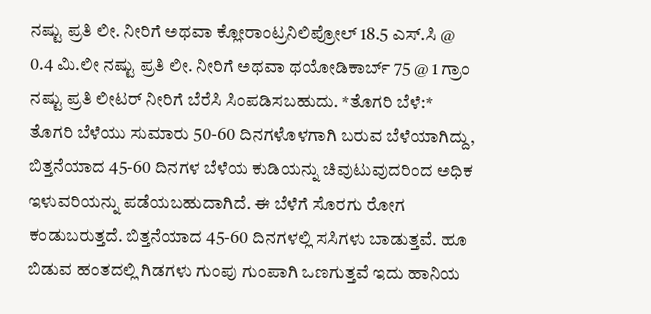ನಷ್ಟು ಪ್ರತಿ ಲೀ. ನೀರಿಗೆ ಅಥವಾ ಕ್ಲೋರಾಂಟ್ರನಿಲಿಪ್ರೋಲ್ 18.5 ಎಸ್.ಸಿ @ 0.4 ಮಿ.ಲೀ ನಷ್ಟು ಪ್ರತಿ ಲೀ. ನೀರಿಗೆ ಅಥವಾ ಥಯೋಡಿಕಾರ್ಬ್ 75 @ 1 ಗ್ರಾಂ ನಷ್ಟು ಪ್ರತಿ ಲೀಟರ್ ನೀರಿಗೆ ಬೆರೆಸಿ ಸಿಂಪಡಿಸಬಹುದು. *ತೊಗರಿ ಬೆಳೆ:* ತೊಗರಿ ಬೆಳೆಯು ಸುಮಾರು 50-60 ದಿನಗಳೊಳಗಾಗಿ ಬರುವ ಬೆಳೆಯಾಗಿದ್ದು, ಬಿತ್ತನೆಯಾದ 45-60 ದಿನಗಳ ಬೆಳೆಯ ಕುಡಿಯನ್ನು ಚಿವುಟುವುದರಿಂದ ಅಧಿಕ ಇಳುವರಿಯನ್ನು ಪಡೆಯಬಹುದಾಗಿದೆ. ಈ ಬೆಳೆಗೆ ಸೊರಗು ರೋಗ ಕಂಡುಬರುತ್ತದೆ. ಬಿತ್ತನೆಯಾದ 45-60 ದಿನಗಳಲ್ಲಿ ಸಸಿಗಳು ಬಾಡುತ್ತವೆ. ಹೂ ಬಿಡುವ ಹಂತದಲ್ಲಿ ಗಿಡಗಳು ಗುಂಪು ಗುಂಪಾಗಿ ಒಣಗುತ್ತವೆ ಇದು ಹಾನಿಯ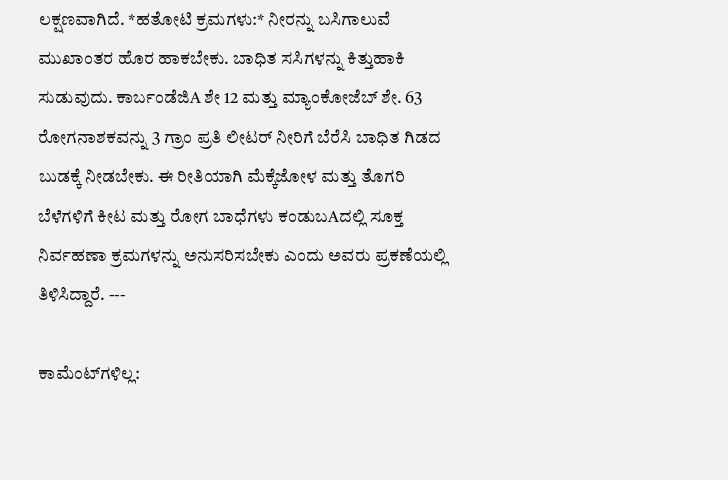ಲಕ್ಷಣವಾಗಿದೆ. *ಹತೋಟಿ ಕ್ರಮಗಳು:* ನೀರನ್ನು ಬಸಿಗಾಲುವೆ ಮುಖಾಂತರ ಹೊರ ಹಾಕಬೇಕು. ಬಾಧಿತ ಸಸಿಗಳನ್ನು ಕಿತ್ತುಹಾಕಿ ಸುಡುವುದು. ಕಾರ್ಬಂಡೆಜಿA ಶೇ 12 ಮತ್ತು ಮ್ಯಾಂಕೋಜೆಬ್ ಶೇ. 63 ರೋಗನಾಶಕವನ್ನು 3 ಗ್ರಾಂ ಪ್ರತಿ ಲೀಟರ್ ನೀರಿಗೆ ಬೆರೆಸಿ ಬಾಧಿತ ಗಿಡದ ಬುಡಕ್ಕೆ ನೀಡಬೇಕು. ಈ ರೀತಿಯಾಗಿ ಮೆಕ್ಕೆಜೋಳ ಮತ್ತು ತೊಗರಿ ಬೆಳೆಗಳಿಗೆ ಕೀಟ ಮತ್ತು ರೋಗ ಬಾಧೆಗಳು ಕಂಡುಬAದಲ್ಲಿ ಸೂಕ್ತ ನಿರ್ವಹಣಾ ಕ್ರಮಗಳನ್ನು ಅನುಸರಿಸಬೇಕು ಎಂದು ಅವರು ಪ್ರಕಣೆಯಲ್ಲಿ ತಿಳಿಸಿದ್ದಾರೆ. ---

ಕಾಮೆಂಟ್‌ಗಳಿಲ್ಲ: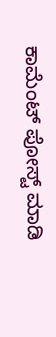ಕಾಮೆಂಟ್‌‌ ಪೋಸ್ಟ್‌ ಮಾಡಿ